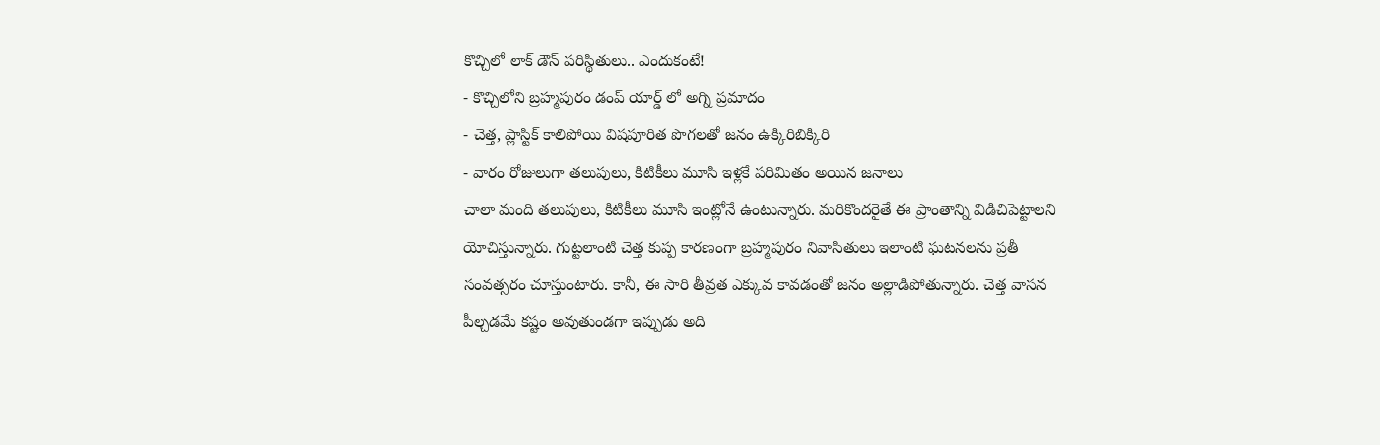కొచ్చిలో లాక్ డౌన్ పరిస్థితులు.. ఎందుకంటే!
- కొచ్చిలోని బ్రహ్మపురం డంప్ యార్డ్ లో అగ్ని ప్రమాదం
- చెత్త, ప్లాస్టిక్ కాలిపోయి విషపూరిత పొగలతో జనం ఉక్కిరిబిక్కిరి
- వారం రోజులుగా తలుపులు, కిటికీలు మూసి ఇళ్లకే పరిమితం అయిన జనాలు
చాలా మంది తలుపులు, కిటికీలు మూసి ఇంట్లోనే ఉంటున్నారు. మరికొందరైతే ఈ ప్రాంతాన్ని విడిచిపెట్టాలని యోచిస్తున్నారు. గుట్టలాంటి చెత్త కుప్ప కారణంగా బ్రహ్మపురం నివాసితులు ఇలాంటి ఘటనలను ప్రతీ సంవత్సరం చూస్తుంటారు. కానీ, ఈ సారి తీవ్రత ఎక్కువ కావడంతో జనం అల్లాడిపోతున్నారు. చెత్త వాసన పీల్చడమే కష్టం అవుతుండగా ఇప్పుడు అది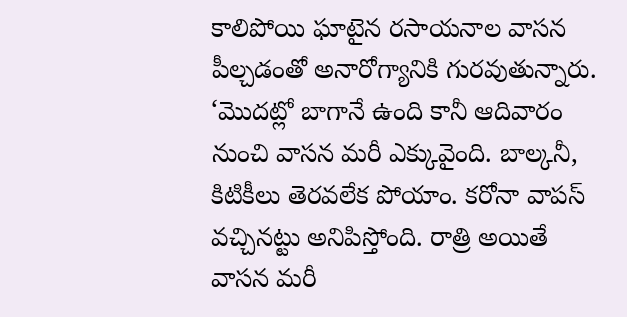కాలిపోయి ఘాటైన రసాయనాల వాసన పీల్చడంతో అనారోగ్యానికి గురవుతున్నారు. ‘మొదట్లో బాగానే ఉంది కానీ ఆదివారం నుంచి వాసన మరీ ఎక్కువైంది. బాల్కనీ, కిటికీలు తెరవలేక పోయాం. కరోనా వాపస్ వచ్చినట్టు అనిపిస్తోంది. రాత్రి అయితే వాసన మరీ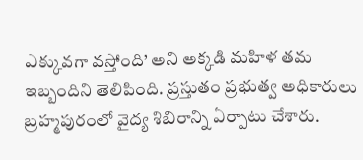ఎక్కువగా వస్తోంది’ అని అక్కడి మహిళ తమ ఇబ్బందిని తెలిపింది. ప్రస్తుతం ప్రభుత్వ అధికారులు బ్రహ్మపురంలో వైద్య శిబిరాన్ని ఏర్పాటు చేశారు.